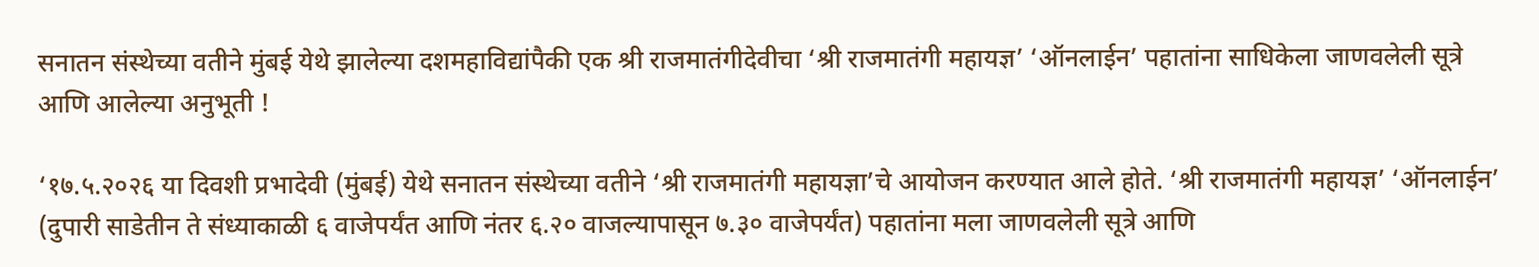सनातन संस्थेच्या वतीने मुंबई येथे झालेल्या दशमहाविद्यांपैकी एक श्री राजमातंगीदेवीचा ‘श्री राजमातंगी महायज्ञ’ ‘ऑनलाईन’ पहातांना साधिकेला जाणवलेली सूत्रे आणि आलेल्या अनुभूती !

‘१७.५.२०२६ या दिवशी प्रभादेवी (मुंबई) येथे सनातन संस्थेच्या वतीने ‘श्री राजमातंगी महायज्ञा’चे आयोजन करण्यात आले होते. ‘श्री राजमातंगी महायज्ञ’ ‘ऑनलाईन’ (दुपारी साडेतीन ते संध्याकाळी ६ वाजेपर्यंत आणि नंतर ६.२० वाजल्यापासून ७.३० वाजेपर्यंत) पहातांना मला जाणवलेली सूत्रे आणि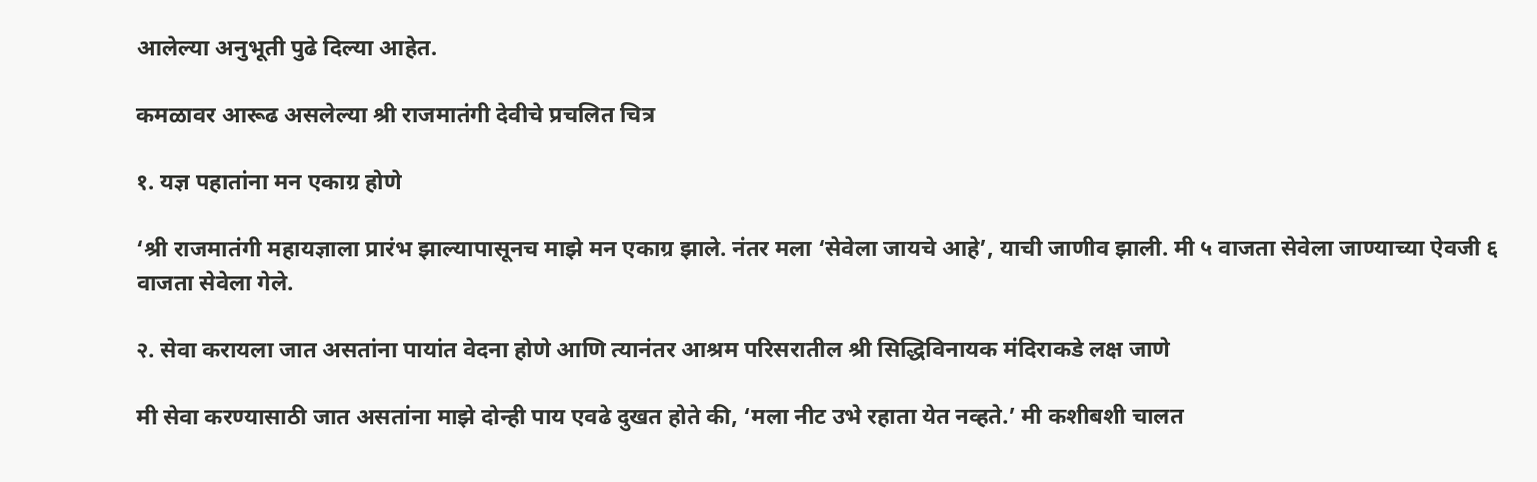आलेल्या अनुभूती पुढे दिल्या आहेत.

कमळावर आरूढ असलेल्या श्री राजमातंगी देवीचे प्रचलित चित्र

१. यज्ञ पहातांना मन एकाग्र होणे

‘श्री राजमातंगी महायज्ञाला प्रारंभ झाल्यापासूनच माझे मन एकाग्र झाले. नंतर मला ‘सेवेला जायचे आहे’, याची जाणीव झाली. मी ५ वाजता सेवेला जाण्याच्या ऐवजी ६ वाजता सेवेला गेले.

२. सेवा करायला जात असतांना पायांत वेदना होणे आणि त्यानंतर आश्रम परिसरातील श्री सिद्धिविनायक मंदिराकडे लक्ष जाणे

मी सेवा करण्यासाठी जात असतांना माझे दोन्ही पाय एवढे दुखत होते की, ‘मला नीट उभे रहाता येत नव्हते.’ मी कशीबशी चालत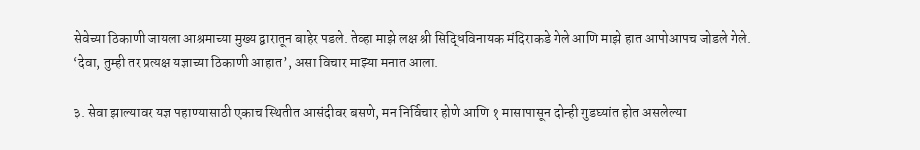सेवेच्या ठिकाणी जायला आश्रमाच्या मुख्य द्वारातून बाहेर पडले. तेव्हा माझे लक्ष श्री सिद्धिविनायक मंदिराकडे गेले आणि माझे हात आपोआपच जोडले गेले. ‘देवा, तुम्ही तर प्रत्यक्ष यज्ञाच्या ठिकाणी आहात’, असा विचार माझ्या मनात आला.

३. सेवा झाल्यावर यज्ञ पहाण्यासाठी एकाच स्थितीत आसंदीवर बसणे, मन निर्विचार होणे आणि १ मासापासून दोन्ही गुडघ्यांत होत असलेल्या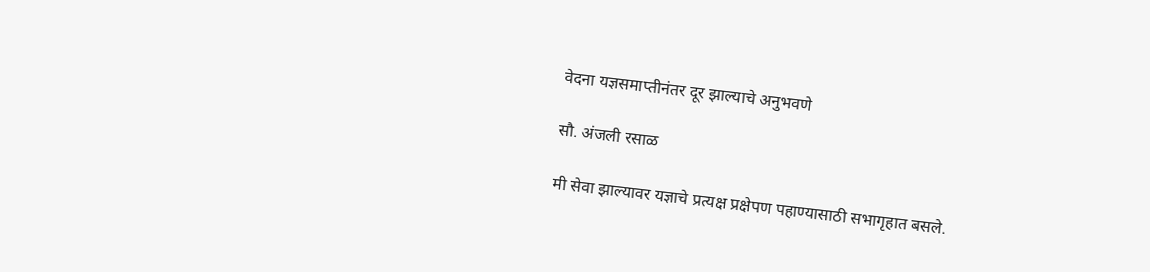वेदना यज्ञसमाप्तीनंतर दूर झाल्याचे अनुभवणे

सौ. अंजली रसाळ

मी सेवा झाल्यावर यज्ञाचे प्रत्यक्ष प्रक्षेपण पहाण्यासाठी सभागृहात बसले.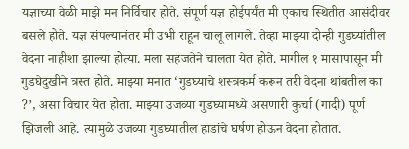यज्ञाच्या वेळी माझे मन निर्विचार होते. संपूर्ण यज्ञ होईपर्यंत मी एकाच स्थितीत आसंदीवर बसले होते. यज्ञ संपल्यानंतर मी उभी राहून चालू लागले. तेव्हा माझ्या दोन्ही गुडघ्यांतील वेदना नाहीशा झाल्या होत्या. मला सहजतेने चालता येत होते. मागील १ मासापासून मी गुडघेदुखीने त्रस्त होते. माझ्या मनात ‘गुडघ्याचे शस्त्रकर्म करून तरी वेदना थांबतील का ?’, असा विचार येत होता. माझ्या उजव्या गुडघ्यामध्ये असणारी कुर्चा (गादी) पूर्ण झिजली आहे. त्यामुळे उजव्या गुडघ्यातील हाडांचे घर्षण होऊन वेदना होतात.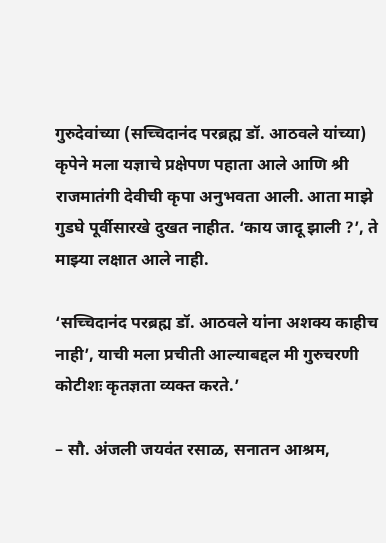गुरुदेवांच्या (सच्चिदानंद परब्रह्म डॉ. आठवले यांच्या) कृपेने मला यज्ञाचे प्रक्षेपण पहाता आले आणि श्री राजमातंगी देवीची कृपा अनुभवता आली. आता माझे गुडघे पूर्वीसारखे दुखत नाहीत. ‘काय जादू झाली ?’, ते माझ्या लक्षात आले नाही.

‘सच्चिदानंद परब्रह्म डॉ. आठवले यांना अशक्य काहीच नाही’, याची मला प्रचीती आल्याबद्दल मी गुरुचरणी कोटीशः कृतज्ञता व्यक्त करते.’

– सौ. अंजली जयवंत रसाळ, सनातन आश्रम,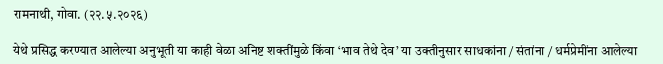रामनाथी, गोवा. (२२.५.२०२६)

येथे प्रसिद्ध करण्यात आलेल्या अनुभूती या काही वेळा अनिष्ट शक्तींमुळे किंवा ‘भाव तेथे देव’ या उक्तीनुसार साधकांना / संतांना / धर्मप्रेमींना आलेल्या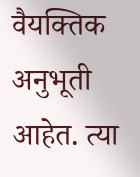वैयक्तिक अनुभूती आहेत. त्या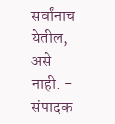सर्वांनाच येतील, असे नाही. - संपादक